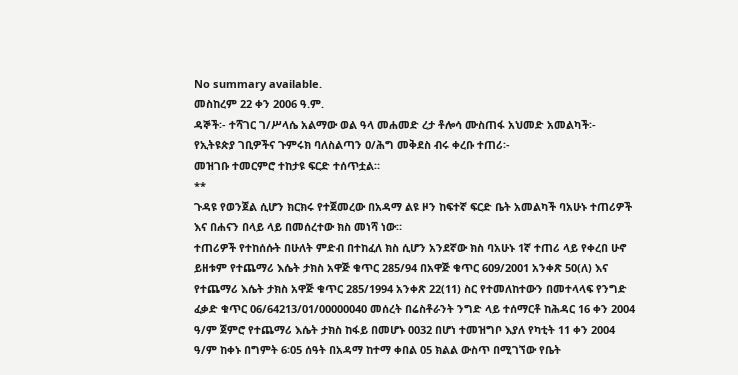No summary available.
መስከረም 22 ቀን 2006 ዓ.ም.
ዳኞች፡- ተሻገር ገ/ሥላሴ አልማው ወል ዓላ መሐመድ ረታ ቶሎሳ ሙስጠፋ አህመድ አመልካች፡- የኢትዩጵያ ገቢዎችና ጉምሩክ ባለስልጣን ዐ/ሕግ መቅደስ ብሩ ቀረቡ ተጠሪ፡-
መዝገቡ ተመርምሮ ተከታዩ ፍርድ ተሰጥቷል።
**
ጉዳዩ የወንጀል ሲሆን ክርክሩ የተጀመረው በአዳማ ልዩ ዞን ከፍተኛ ፍርድ ቤት አመልካች ባአሁኑ ተጠሪዎች እና በሐናን በላይ ላይ በመሰረተው ክስ መነሻ ነው።
ተጠሪዎች የተከሰሱት በሁለት ምድብ በተከፈለ ክስ ሲሆን አንደኛው ክስ ባአሁኑ 1ኛ ተጠሪ ላይ የቀረበ ሁኖ ይዘቱም የተጨማሪ እሴት ታክስ አዋጅ ቁጥር 285/94 በአዋጅ ቁጥር 609/2001 አንቀጽ 50(ለ) እና የተጨማሪ እሴት ታክስ አዋጅ ቁጥር 285/1994 አንቀጽ 22(11) ስር የተመለከተውን በመተላላፍ የንግድ ፈቃድ ቁጥር 06/64213/01/00000040 መሰረት በሬስቶራንት ንግድ ላይ ተሰማርቶ ከሕዳር 16 ቀን 2004 ዓ/ም ጀምሮ የተጨማሪ እሴት ታክስ ከፋይ በመሆኑ 0032 በሆነ ተመዝግቦ እያለ የካቲት 11 ቀን 2004 ዓ/ም ከቀኑ በግምት 6፡05 ሰዓት በአዳማ ከተማ ቀበል 05 ክልል ውስጥ በሚገኘው የቤት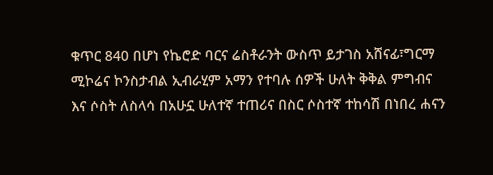ቁጥር 840 በሆነ የኬሮድ ባርና ሬስቶራንት ውስጥ ይታገስ አሸናፊ፣ግርማ ሚኮሬና ኮንስታብል ኢብራሂም አማን የተባሉ ሰዎች ሁለት ቅቅል ምግብና እና ሶስት ለስላሳ በአሁኗ ሁለተኛ ተጠሪና በስር ሶስተኛ ተከሳሽ በነበረ ሐናን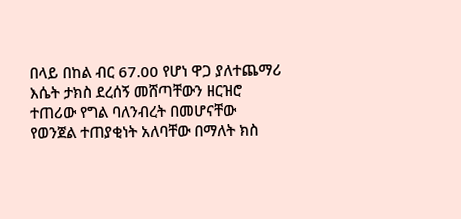በላይ በከል ብር 67.00 የሆነ ዋጋ ያለተጨማሪ እሴት ታክስ ደረሰኝ መሸጣቸውን ዘርዝሮ ተጠሪው የግል ባለንብረት በመሆናቸው የወንጀል ተጠያቂነት አለባቸው በማለት ክስ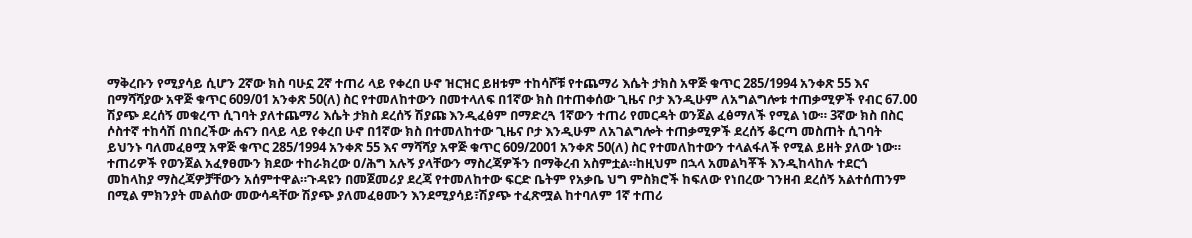ማቅረቡን የሚያሳይ ሲሆን 2ኛው ክስ ባሁኗ 2ኛ ተጠሪ ላይ የቀረበ ሁኖ ዝርዝር ይዘቱም ተከሳሾቹ የተጨማሪ እሴት ታክስ አዋጅ ቁጥር 285/1994 አንቀጽ 55 እና በማሻሻያው አዋጅ ቁጥር 609/01 አንቀጽ 50(ለ) ስር የተመለከተውን በመተላለፍ በ1ኛው ክስ በተጠቀሰው ጊዜና ቦታ እንዲሁም ለአግልግሎቱ ተጠቃሚዎች የብር 67.00 ሽያጭ ደረሰኝ መቁረጥ ሲገባት ያለተጨማሪ እሴት ታክስ ደረሰኝ ሽያጩ እንዲፈፅም በማድረጓ 1ኛውን ተጠሪ የመርዳት ወንጀል ፈፅማለች የሚል ነው። 3ኛው ክስ በስር ሶስተኛ ተከሳሽ በነበረችው ሐናን በላይ ላይ የቀረበ ሁኖ በ1ኛው ክስ በተመለከተው ጊዜና ቦታ እንዲሁም ለአገልግሎት ተጠቃሚዎች ደረሰኝ ቆርጣ መስጠት ሲገባት ይህንኑ ባለመፈፀሟ አዋጅ ቁጥር 285/1994 አንቀጽ 55 እና ማሻሻያ አዋጅ ቁጥር 609/2001 አንቀጽ 50(ለ) ስር የተመለከተውን ተላልፋለች የሚል ይዘት ያለው ነው።
ተጠሪዎች የወንጀል አፈፃፀሙን ክደው ተከራክረው ዐ/ሕግ አሉኝ ያላቸውን ማስረጃዎችን በማቅረብ አስምቷል።ከዚህም በኋላ አመልካቾች እንዲከላከሉ ተደርጎ መከላከያ ማስረጃዎቻቸውን አሰምተዋል።ጉዳዩን በመጀመሪያ ደረጃ የተመለከተው ፍርድ ቤትም የአቃቤ ህግ ምስክሮች ከፍለው የነበረው ገንዘብ ደረሰኝ አልተሰጠንም በሚል ምክንያት መልሰው መውሳዳቸው ሽያጭ ያለመፈፀሙን እንደሚያሳይ፣ሽያጭ ተፈጽሟል ከተባለም 1ኛ ተጠሪ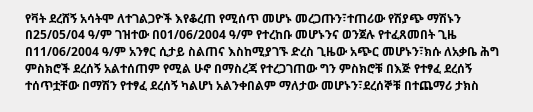የቫት ደረሸኝ አሳትሞ ለተገልጋዮች እየቆረጠ የሚሰጥ መሆኑ መረጋጡን፣ተጠሪው የሽያጭ ማሽኑን በ25/05/04 ዓ/ም ገዝተው በ01/06/2004 ዓ/ም የተረከቡ መሆኑንና ወንጀሉ የተፈጸመበት ጊዜ በ11/06/2004 ዓ/ም አንፃር ሲታይ ስልጠና እስከሚያገኙ ድረስ ጊዜው አጭር መሆኑን፣ክሱ ለአቃቤ ሕግ ምስክሮች ደረሰኝ አልተሰጠም የሚል ሁኖ በማስረጃ የተረጋገጠው ግን ምስክሮቹ በእጅ የተፃፈ ደረሰኝ ተሰጥቷቸው በማሽን የተፃፈ ደረሰኝ ካልሆነ አልንቀበልም ማለታው መሆኑን፣ደረሰኞቹ በተጨማሪ ታክስ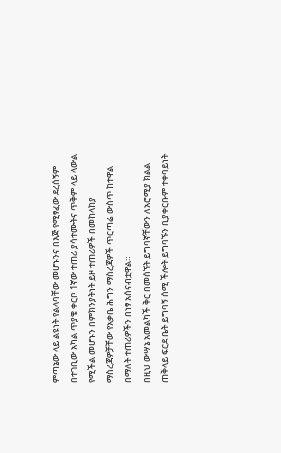ምጣኔው ላይ ልዩነት የልላባቸው መሆኑንና በእጅ የሚፃፈው ደረሰኝም በተገቢው አካል ጥያቄ ቀርቦ 1ኛው ተጠሪ ያሳተሙትና ጥቅም ላይ ላውል የሚችል መሆኑን በምክንያትነት ይዞ ተጠሪዎች በመከላከያ ማስረጃዎቻቸው የአቃቤ ሕግን ማስረጃዎች ጥርጣሬ ውስጥ ከተዋል በማለት ተጠሪዎችን በነፃ አሰናብቷዋል።
በዚህ ውሣኔ አመልካች ቅር በመሰኘት ይግባኛቸውን ለአሮሚያ ክልል ጠቅላይ ፍርደ ቤት ይግባኝ ሰሚ ችሎት ይግባኙን ቢያቀርቡም ተቀባይነት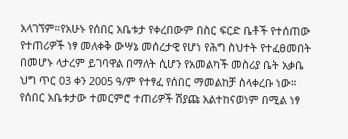አላገኘም።የአሁኑ የሰበር አቤቱታ የቀረበውም በስር ፍርድ ቤቶች የተሰጠው የተጠሪዎች ነፃ መለቀቅ ውሣኔ መሰረታዊ የሆነ የሕግ ስህተት የተፈፀመበት በመሆኑ ላታረም ይገባዋል በማለት ሲሆን የአመልካች መስሪያ ቤት አቃቤ ህግ ጥር 03 ቀን 2005 ዓ/ም የተፃፈ የሰበር ማመልከቻ ስላቀረቡ ነው።
የሰበር አቤቱታው ተመርምሮ ተጠሪዎች ሽያጩ አልተከናወነም በሚል ነፃ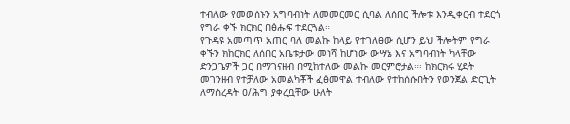ተብለው የመወሰኑን አግባብነት ለመመርመር ሲባል ለሰበር ችሎቱ እንዲቀርብ ተደርጎ የግራ ቀኙ ክርክር በፅሑፍ ተደርጓል።
የጉዳዩ አመጣጥ አጠር ባለ መልኩ ከላይ የተገለፀው ሲሆን ይህ ችሎትም የግራ ቀኙን ክከርክር ለሰበር አቤቱታው መነሻ ከሆነው ውሣኔ እና አግባብነት ካላቸው ድንጋጌዎች ጋር በማገናዘብ በሚከተለው መልኩ መርምሮታል።፡ ከክርክሩ ሂደት መገንዘብ የተቻለው አመልካቾች ፈፅመዋል ተብለው የተከሰሱበትን የወንጀል ድርጊት ለማስረዳት ዐ/ሕግ ያቀረቧቸው ሁለት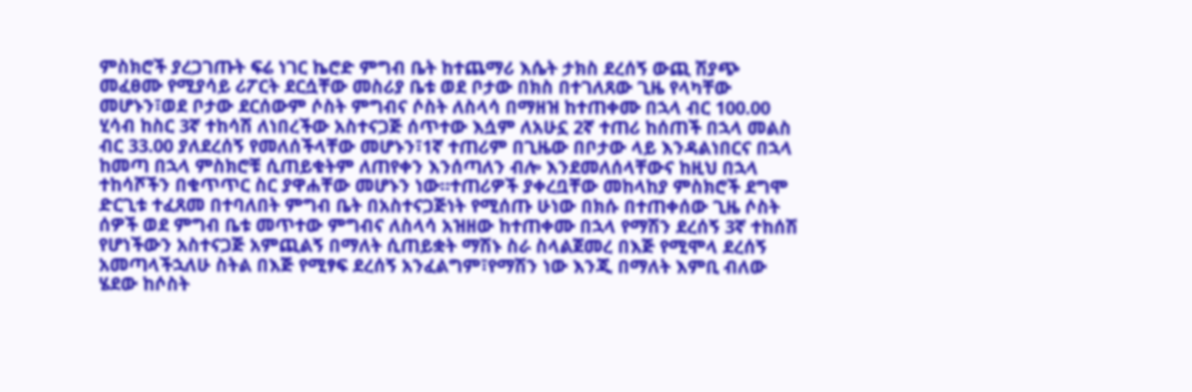ምስክሮች ያረጋገጡት ፍሬ ነገር ኬሮድ ምግብ ቤት ከተጨማሪ እሴት ታክስ ደረሰኝ ውጪ ሽያጭ መፈፀሙ የሚያሳይ ሪፖርት ደርሷቸው መስሪያ ቤቱ ወደ ቦታው በክስ በተገለጸው ጊዜ የላካቸው መሆኑን፣ወደ ቦታው ደርሰውም ሶስት ምግብና ሶስት ለስላሳ በማዘዝ ከተጠቀሙ በኋላ ብር 100.00 ሂሳብ ከስር 3ኛ ተከሳሽ ለነበረችው አስተናጋጅ ሰጥተው እሷም ለአሁኗ 2ኛ ተጠሪ ከሰጠች በኋላ መልስ ብር 33.00 ያለደረሰኝ የመለሰችላቸው መሆኑን፣1ኛ ተጠሪም በጊዜው በቦታው ላይ እንዳልነበርና በኋላ ከመጣ በኋላ ምስክሮቹ ሲጠይቁትም ለጠየቀን እንሰጣለን ብሎ እንደመለሰላቸውና ከዚህ በኋላ ተከሳሾችን በቁጥጥር ስር ያዋሐቸው መሆኑን ነው።ተጠሪዎች ያቀረቧቸው መከላከያ ምስክሮች ደግሞ ድርጊቱ ተፈጸመ በተባለበት ምግብ ቤት በአስተናጋጅነት የሚሰጡ ሁነው በክሱ በተጠቀሰው ጊዜ ሶስት ሰዎች ወደ ምግብ ቤቱ መጥተው ምግብና ለስላሳ አዝዘው ከተጠቀሙ በኋላ የማሽን ደረሰኝ 3ኛ ተከሰሽ የሆነችውን አስተናጋጅ አምጪልኝ በማለት ሲጠይቋት ማሽኑ ስራ ስላልጀመረ በእጅ የሚሞላ ደረሰኝ አመጣላችኋለሁ ስትል በእጅ የሚፃፍ ደረሰኝ አንፈልግም፣የማሽን ነው እንጂ በማለት እምቢ ብለው ሄደው ከሶስት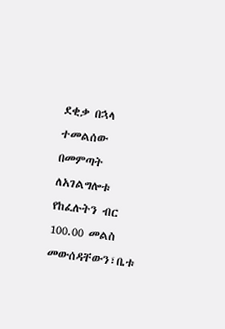ደቂቃ በኋላ ተመልሰው በመምጣት ለአገልግሎቱ የከፈሉትን ብር 100.00 መልስ መውሰዳቸውን፣ቤቱ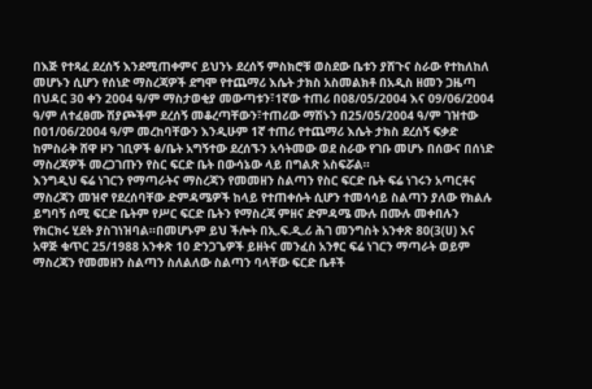በእጅ የተጻፈ ደረሰኝ እንደሚጠቀምና ይህንኑ ደረሰኝ ምስክሮቹ ወስደው ቤቱን ያሸጉና ስራው የተከለከለ መሆኑን ሲሆን የሰነድ ማስረጃዎች ደግሞ የተጨማሪ እሴት ታክስ አስመልክቶ በአዲስ ዘመን ጋዜጣ በህዳር 30 ቀን 2004 ዓ/ም ማስታወቂያ መውጣቱን፣1ኛው ተጠሪ በ08/05/2004 እና 09/06/2004 ዓ/ም ለተፈፀሙ ሽያጮችም ደረሰኝ መቆረጣቸውን፣ተጠሪው ማሽኑን በ25/05/2004 ዓ/ም ገዝተው በ01/06/2004 ዓ/ም መረከባቸውን እንዲሁም 1ኛ ተጠሪ የተጨማሪ እሴት ታክስ ደረሰኝ ፍቃድ ከምስራቅ ሸዋ ዞን ገቢዎች ፅ/ቤት አግኝተው ደረሰኙን አሳትመው ወደ ስራው የገቡ መሆኑ በሰውና በሰነድ ማስረጃዎች መረጋገጡን የስር ፍርድ ቤት በውሳኔው ላይ በግልጽ አስፍሯል።
እንግዲህ ፍሬ ነገርን የማጣራትና ማስረጃን የመመዘን ስልጣን የስር ፍርድ ቤት ፍሬ ነገሩን አጣርቶና ማስረጃን መዝኖ የደረሰባቸው ድምዳሜዎች ከላይ የተጠቀሱት ሲሆን ተመሳሳይ ስልጣን ያለው የክልሉ ይግባኝ ሰሚ ፍርድ ቤትም የሥር ፍርድ ቤትን የማስረጃ ምዘና ድምዳሜ ሙሉ በሙሉ መቀበሉን የክርክሩ ሂደት ያስገነዝባል።በመሆኑም ይህ ችሎት በኢ.ፍ.ዲ.ሪ ሕገ መንግስት አንቀጽ 80(3(ሀ) እና አዋጅ ቁጥር 25/1988 አንቀጽ 10 ድንጋጌዎች ይዘትና መንፈስ አንፃር ፍሬ ነገርን ማጣራት ወይም ማስረጃን የመመዘን ስልጣን ስለልለው ስልጣን ባላቸው ፍርድ ቤቶች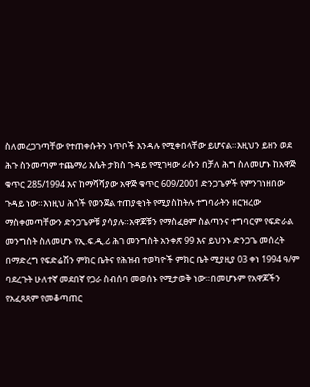ስለመረጋገጣቸው የተጠቀሱትን ነጥቦች እንዳሉ የሚቀበላቸው ይሆናል።እዚህን ይዘን ወደ ሕጉ ስንመጣም ተጨማሪ እሴት ታክስ ጉዳይ የሚገዛው ራሱን በቻለ ሕግ ስለመሆኑ ከአዋጅ ቁጥር 285/1994 እና ከማሻሻያው አዋጅ ቁጥር 609/2001 ድንጋጌዎች የምንገነዘበው ጉዳይ ነው።እነዚህ ሕጎች የወንጀል ተጠያቂነት የሚያስከትሉ ተግባራትን ዘርዝረው ማስቀመጣቸውን ድንጋጌዎቹ ያሳያሉ።አዋጆቹን የማስፈፀም ስልጣንና ተግባርም የፍድራል መንግስት ስለመሆኑ የኢ.ፍ.ዲ.ሪ ሕገ መንግስት አንቀጽ 99 እና ይህንኑ ድንጋጌ መሰረት በማድረግ የፍድሬሽን ምክር ቤትና የሕዝብ ተወካዮች ምክር ቤት ሚያዚያ 03 ቀነ 1994 ዓ/ም ባደረጉት ሁለተኛ መደበኛ የጋራ ስብሰባ መወሰኑ የሚታወቅ ነው።በመሆኑም የአዋጆችን የአፈጻጸም የመቆጣጠር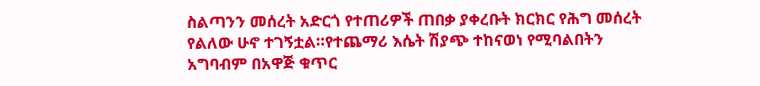ስልጣንን መሰረት አድርጎ የተጠሪዎች ጠበቃ ያቀረቡት ክርክር የሕግ መሰረት የልለው ሁኖ ተገኝቷል።የተጨማሪ እሴት ሽያጭ ተከናወነ የሚባልበትን አግባብም በአዋጅ ቁጥር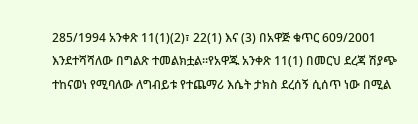285/1994 አንቀጽ 11(1)(2)፣ 22(1) እና (3) በአዋጅ ቁጥር 609/2001 እንደተሻሻለው በግልጽ ተመልክቷል።የአዋጁ አንቀጽ 11(1) በመርህ ደረጃ ሽያጭ ተከናወነ የሚባለው ለግብይቱ የተጨማሪ እሴት ታክስ ደረሰኝ ሲሰጥ ነው በሚል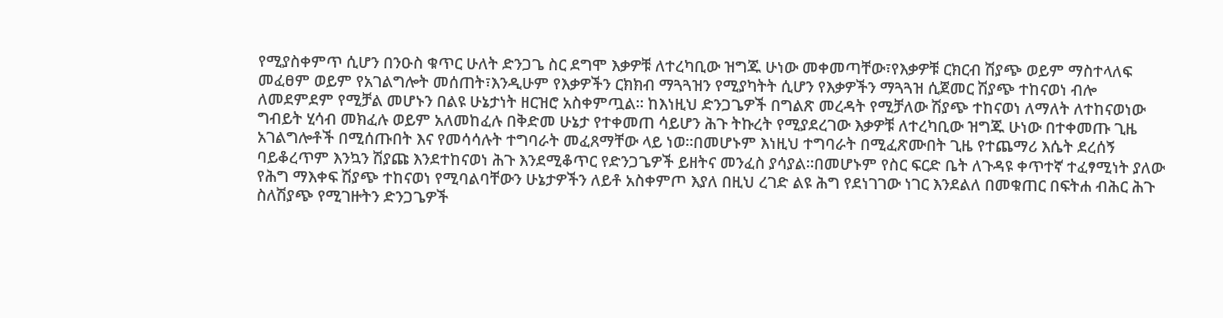የሚያስቀምጥ ሲሆን በንዑስ ቁጥር ሁለት ድንጋጌ ስር ደግሞ እቃዎቹ ለተረካቢው ዝግጁ ሁነው መቀመጣቸው፣የእቃዎቹ ርክርብ ሽያጭ ወይም ማስተላለፍ መፈፀም ወይም የአገልግሎት መሰጠት፣እንዲሁም የእቃዎችን ርክክብ ማጓጓዝን የሚያካትት ሲሆን የእቃዎችን ማጓጓዝ ሲጀመር ሽያጭ ተከናወነ ብሎ ለመደምደም የሚቻል መሆኑን በልዩ ሁኔታነት ዘርዝሮ አስቀምጧል። ከእነዚህ ድንጋጌዎች በግልጽ መረዳት የሚቻለው ሽያጭ ተከናወነ ለማለት ለተከናወነው ግብይት ሂሳብ መክፈሉ ወይም አለመከፈሉ በቅድመ ሁኔታ የተቀመጠ ሳይሆን ሕጉ ትኩረት የሚያደረገው እቃዎቹ ለተረካቢው ዝግጁ ሁነው በተቀመጡ ጊዜ አገልግሎቶች በሚሰጡበት እና የመሳሳሉት ተግባራት መፈጸማቸው ላይ ነወ።በመሆኑም እነዚህ ተግባራት በሚፈጽሙበት ጊዜ የተጨማሪ እሴት ደረሰኝ ባይቆረጥም እንኳን ሽያጩ እንደተከናወነ ሕጉ እንደሚቆጥር የድንጋጌዎች ይዘትና መንፈስ ያሳያል።በመሆኑም የስር ፍርድ ቤት ለጉዳዩ ቀጥተኛ ተፈፃሚነት ያለው የሕግ ማእቀፍ ሽያጭ ተከናወነ የሚባልባቸውን ሁኔታዎችን ለይቶ አስቀምጦ እያለ በዚህ ረገድ ልዩ ሕግ የደነገገው ነገር እንደልለ በመቁጠር በፍትሐ ብሕር ሕጉ ስለሽያጭ የሚገዙትን ድንጋጌዎች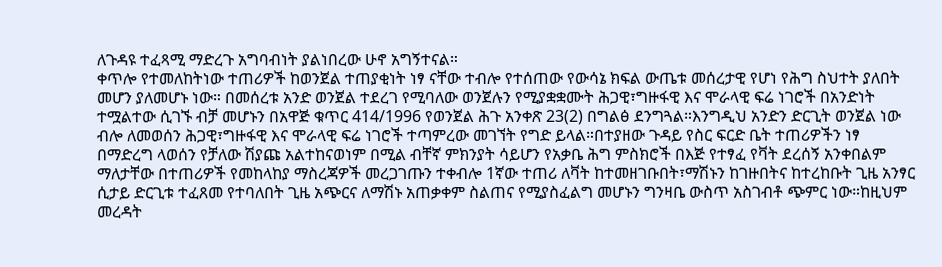ለጉዳዩ ተፈጻሚ ማድረጉ አግባብነት ያልነበረው ሁኖ አግኝተናል።
ቀጥሎ የተመለከትነው ተጠሪዎች ከወንጀል ተጠያቂነት ነፃ ናቸው ተብሎ የተሰጠው የውሳኔ ክፍል ውጤቱ መሰረታዊ የሆነ የሕግ ስህተት ያለበት መሆን ያለመሆኑ ነው። በመሰረቱ አንድ ወንጀል ተደረገ የሚባለው ወንጀሉን የሚያቋቋሙት ሕጋዊ፣ግዙፋዊ እና ሞራላዊ ፍሬ ነገሮች በአንድነት ተሟልተው ሲገኙ ብቻ መሆኑን በአዋጅ ቁጥር 414/1996 የወንጀል ሕጉ አንቀጽ 23(2) በግልፅ ደንግጓል።እንግዲህ አንድን ድርጊት ወንጀል ነው ብሎ ለመወሰን ሕጋዊ፣ግዙፋዊ እና ሞራላዊ ፍሬ ነገሮች ተጣምረው መገኘት የግድ ይላል።በተያዘው ጉዳይ የስር ፍርድ ቤት ተጠሪዎችን ነፃ በማድረግ ላወሰን የቻለው ሽያጩ አልተከናወነም በሚል ብቸኛ ምክንያት ሳይሆን የአቃቤ ሕግ ምስክሮች በእጅ የተፃፈ የቫት ደረሰኝ አንቀበልም ማለታቸው በተጠሪዎች የመከላከያ ማስረጃዎች መረጋገጡን ተቀብሎ 1ኛው ተጠሪ ለቫት ከተመዘገቡበት፣ማሽኑን ከገዙበትና ከተረከቡት ጊዜ አንፃር ሲታይ ድርጊቱ ተፈጸመ የተባለበት ጊዜ አጭርና ለማሽኑ አጠቃቀም ስልጠና የሚያስፈልግ መሆኑን ግንዛቤ ውስጥ አስገብቶ ጭምር ነው።ከዚህም መረዳት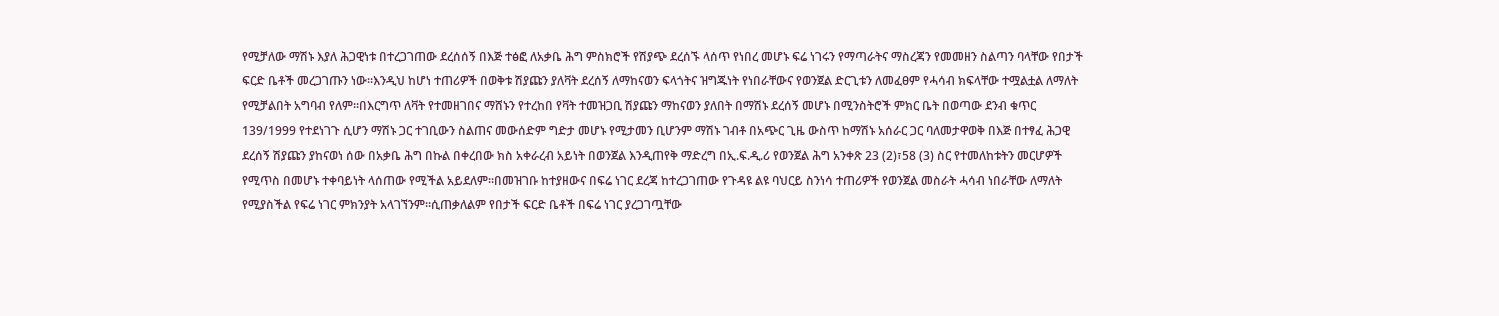የሚቻለው ማሽኑ እያለ ሕጋዊነቱ በተረጋገጠው ደረሰሰኝ በእጅ ተፅፎ ለአቃቤ ሕግ ምስክሮች የሽያጭ ደረሰኙ ላሰጥ የነበረ መሆኑ ፍሬ ነገሩን የማጣራትና ማስረጃን የመመዘን ስልጣን ባላቸው የበታች ፍርድ ቤቶች መረጋገጡን ነው።እንዲህ ከሆነ ተጠሪዎች በወቅቱ ሽያጩን ያለቫት ደረሰኝ ለማከናወን ፍላጎትና ዝግጁነት የነበራቸውና የወንጀል ድርጊቱን ለመፈፀም የሓሳብ ክፍላቸው ተሟልቷል ለማለት የሚቻልበት አግባብ የለም።በእርግጥ ለቫት የተመዘገበና ማሸኑን የተረከበ የቫት ተመዝጋቢ ሽያጩን ማከናወን ያለበት በማሽኑ ደረሰኝ መሆኑ በሚንስትሮች ምክር ቤት በወጣው ደንብ ቁጥር 139/1999 የተደነገጉ ሲሆን ማሽኑ ጋር ተገቢውን ስልጠና መውሰድም ግድታ መሆኑ የሚታመን ቢሆንም ማሽኑ ገብቶ በአጭር ጊዜ ውስጥ ከማሽኑ አሰራር ጋር ባለመታዋወቅ በእጅ በተፃፈ ሕጋዊ ደረሰኝ ሽያጩን ያከናወነ ሰው በአቃቤ ሕግ በኩል በቀረበው ክስ አቀራረብ አይነት በወንጀል እንዲጠየቅ ማድረግ በኢ.ፍ.ዲ.ሪ የወንጀል ሕግ አንቀጽ 23 (2)፣58 (3) ስር የተመለከቱትን መርሆዎች የሚጥስ በመሆኑ ተቀባይነት ላሰጠው የሚችል አይደለም።በመዝገቡ ከተያዘውና በፍሬ ነገር ደረጃ ከተረጋገጠው የጉዳዩ ልዩ ባህርይ ስንነሳ ተጠሪዎች የወንጀል መስራት ሓሳብ ነበራቸው ለማለት የሚያስችል የፍሬ ነገር ምክንያት አላገኘንም።ሲጠቃለልም የበታች ፍርድ ቤቶች በፍሬ ነገር ያረጋገጧቸው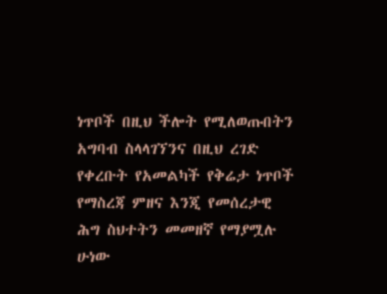ነጥቦች በዚህ ችሎት የሚለወጡበትን አግባብ ስላላገኘንና በዚህ ረገድ የቀረቡት የአመልካች የቅሬታ ነጥቦች የማስረጃ ምዘና እንጂ የመሰረታዊ ሕግ ስህተትን መመዘኛ የማያሟሉ ሁነው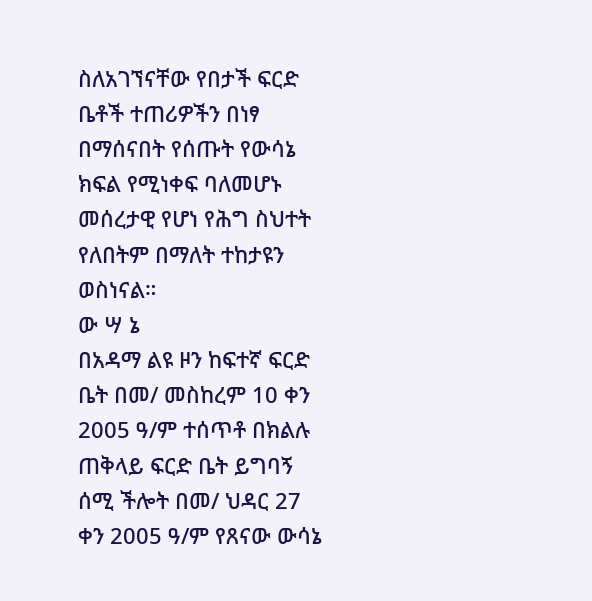ስለአገኘናቸው የበታች ፍርድ ቤቶች ተጠሪዎችን በነፃ በማሰናበት የሰጡት የውሳኔ ክፍል የሚነቀፍ ባለመሆኑ መሰረታዊ የሆነ የሕግ ስህተት የለበትም በማለት ተከታዩን ወስነናል።
ው ሣ ኔ
በአዳማ ልዩ ዞን ከፍተኛ ፍርድ ቤት በመ/ መስከረም 10 ቀን 2005 ዓ/ም ተሰጥቶ በክልሉ ጠቅላይ ፍርድ ቤት ይግባኝ ሰሚ ችሎት በመ/ ህዳር 27 ቀን 2005 ዓ/ም የጸናው ውሳኔ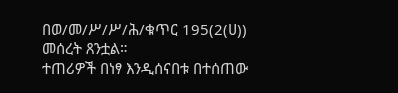በወ/መ/ሥ/ሥ/ሕ/ቁጥር 195(2(ሀ)) መሰረት ጸንቷል።
ተጠሪዎች በነፃ እንዲሰናበቱ በተሰጠው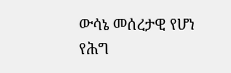ውሳኔ መሰረታዊ የሆነ የሕግ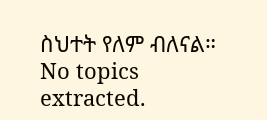ስህተት የለም ብለናል።
No topics extracted.